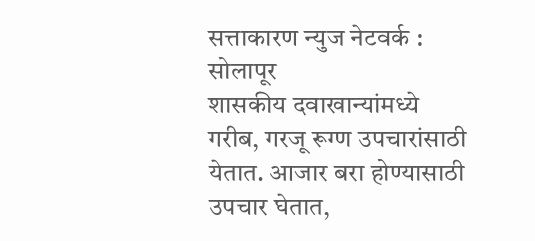सत्ताकारण न्युज नेटवर्क : सोलापूर
शासकीय दवाखान्यांमध्ये गरीब, गरजू रूग्ण उपचारांसाठी येतात. आजार बरा होण्यासाठी उपचार घेतात,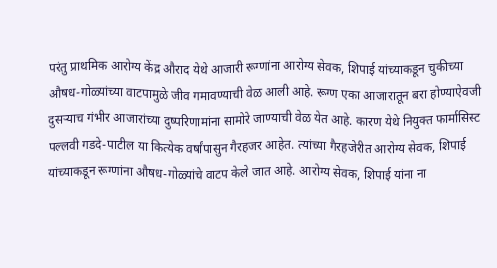परंतु प्राथमिक आरोग्य केंद्र औराद येथे आजारी रूग्णांना आरोग्य सेवक, शिपाई यांच्याकडून चुकीच्या औषध-गोळ्यांच्या वाटपामुळे जीव गमावण्याची वेळ आली आहे. रूग्ण एका आजारातून बरा होण्याऐवजी दुसऱ्याच गंभीर आजारांच्या दुष्परिणामांना सामोरे जाण्याची वेळ येत आहे. कारण येथे नियुक्त फार्मासिस्ट पल्लवी गडदे-पाटील या कित्येक वर्षांपासुन गैरहजर आहेत. त्यांच्या गैरहजेरीत आरोग्य सेवक, शिपाई यांच्याकडून रूग्णांना औषध-गोळ्यांचे वाटप केले जात आहे. आरोग्य सेवक, शिपाई यांना ना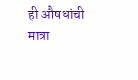ही औषधांची मात्रा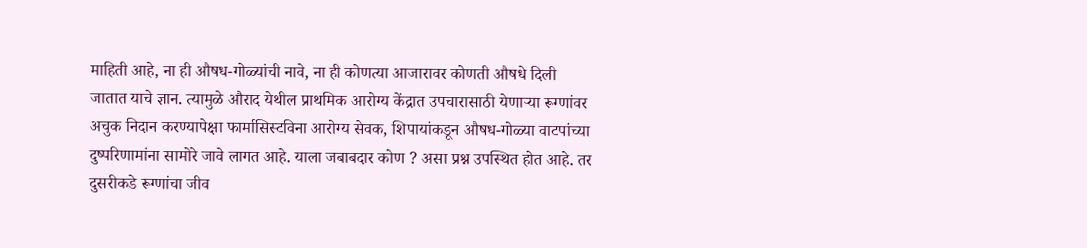माहिती आहे, ना ही औषध-गोळ्यांची नावे, ना ही कोणत्या आजारावर कोणती औषधे दिली जातात याचे ज्ञान. त्यामुळे औराद येथील प्राथमिक आरोग्य केंद्रात उपचारासाठी येणाऱ्या रूग्णांवर अचुक निदान करण्यापेक्षा फार्मासिस्टविना आरोग्य सेवक, शिपायांकडून औषध-गोळ्या वाटपांच्या दुष्परिणामांना सामोरे जावे लागत आहे. याला जबाबदार कोण ? असा प्रश्न उपस्थित होत आहे. तर दुसरीकडे रूग्णांचा जीव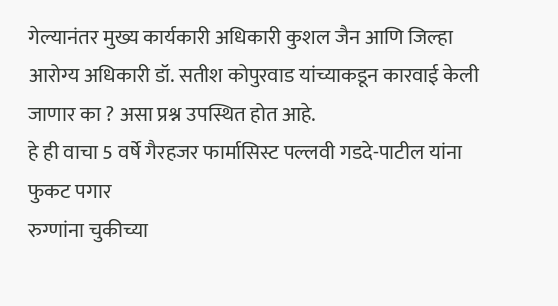गेल्यानंतर मुख्य कार्यकारी अधिकारी कुशल जैन आणि जिल्हा आरोग्य अधिकारी डॉ. सतीश कोपुरवाड यांच्याकडून कारवाई केली जाणार का ? असा प्रश्न उपस्थित होत आहे.
हे ही वाचा 5 वर्षे गैरहजर फार्मासिस्ट पल्लवी गडदे-पाटील यांना फुकट पगार
रुग्णांना चुकीच्या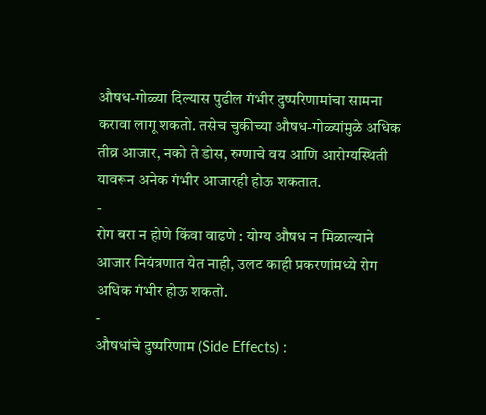औषध-गोळ्या दिल्यास पुढील गंभीर दुष्परिणामांचा सामना करावा लागू शकतो. तसेच चुकीच्या औषध-गोळ्यांमुळे अधिक तीव्र आजार, नको ते डोस, रुग्णाचे वय आणि आरोग्यस्थिती यावरून अनेक गंभीर आजारही होऊ शकतात.
-
रोग बरा न होणे किंवा वाढणे : योग्य औषध न मिळाल्याने आजार नियंत्रणात येत नाही, उलट काही प्रकरणांमध्ये रोग अधिक गंभीर होऊ शकतो.
-
औषधांचे दुष्परिणाम (Side Effects) :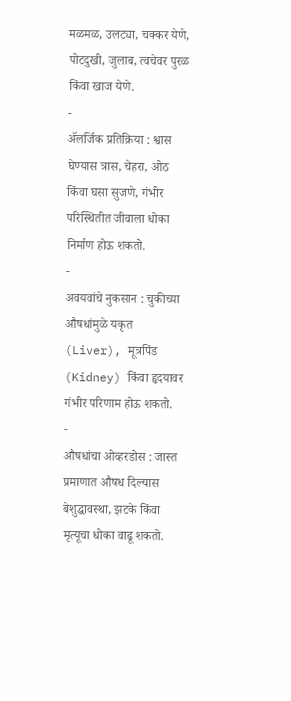मळमळ, उलट्या, चक्कर येणे, पोटदुखी, जुलाब, त्वचेवर पुरळ किंवा खाज येणे.
-
ॲलर्जिक प्रतिक्रिया : श्वास घेण्यास त्रास, चेहरा, ओठ किंवा घसा सुजणे, गंभीर परिस्थितीत जीवाला धोका निर्माण होऊ शकतो.
-
अवयवांचे नुकसान : चुकीच्या औषधांमुळे यकृत (Liver), मूत्रपिंड (Kidney) किंवा हृदयावर गंभीर परिणाम होऊ शकतो.
-
औषधांचा ओव्हरडोस : जास्त प्रमाणात औषध दिल्यास बेशुद्धावस्था, झटके किंवा मृत्यूचा धोका वाढू शकतो.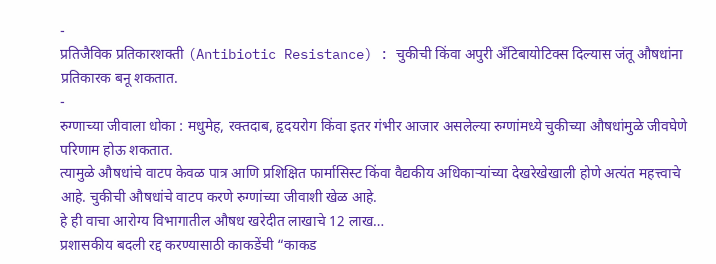-
प्रतिजैविक प्रतिकारशक्ती (Antibiotic Resistance) : चुकीची किंवा अपुरी अँटिबायोटिक्स दिल्यास जंतू औषधांना प्रतिकारक बनू शकतात.
-
रुग्णाच्या जीवाला धोका : मधुमेह, रक्तदाब, हृदयरोग किंवा इतर गंभीर आजार असलेल्या रुग्णांमध्ये चुकीच्या औषधांमुळे जीवघेणे परिणाम होऊ शकतात.
त्यामुळे औषधांचे वाटप केवळ पात्र आणि प्रशिक्षित फार्मासिस्ट किंवा वैद्यकीय अधिकाऱ्यांच्या देखरेखेखाली होणे अत्यंत महत्त्वाचे आहे. चुकीची औषधांचे वाटप करणे रुग्णांच्या जीवाशी खेळ आहे.
हे ही वाचा आरोग्य विभागातील औषध खरेदीत लाखाचे 12 लाख…
प्रशासकीय बदली रद्द करण्यासाठी काकडेंची “काकड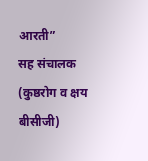आरती”
सह संचालक (कुष्ठरोग व क्षय बीसीजी)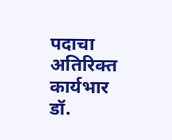पदाचा अतिरिक्त कार्यभार डॉ.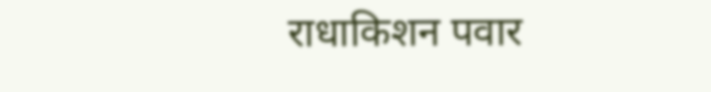राधाकिशन पवार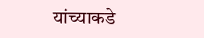यांच्याकडे